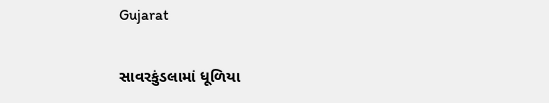Gujarat

સાવરકુંડલામાં ધૂળિયા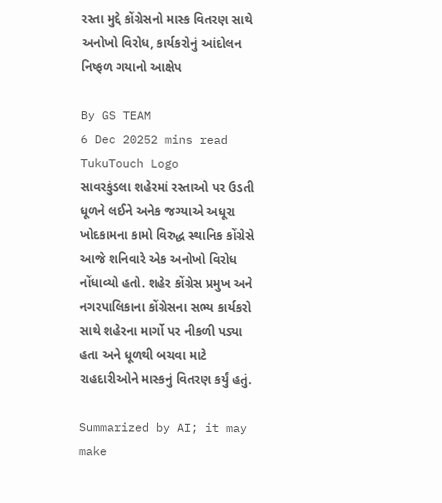રસ્તા મુદ્દે કોંગ્રેસનો માસ્ક વિતરણ સાથે અનોખો વિરોધ, કાર્યકરોનું આંદોલન નિષ્ફળ ગયાનો આક્ષેપ

By GS TEAM
6 Dec 20252 mins read
TukuTouch Logo
સાવરકુંડલા શહેરમાં રસ્તાઓ પર ઉડતી ધૂળને લઈને અનેક જગ્યાએ અધૂરા ખોદકામના કામો વિરુદ્ધ સ્થાનિક કોંગ્રેસે આજે શનિવારે એક અનોખો વિરોધ નોંધાવ્યો હતો. શહેર કોંગ્રેસ પ્રમુખ અને નગરપાલિકાના કોંગ્રેસના સભ્ય કાર્યકરો સાથે શહેરના માર્ગો પર નીકળી પડ્યા હતા અને ધૂળથી બચવા માટે રાહદારીઓને માસ્કનું વિતરણ કર્યું હતું.

Summarized by AI; it may make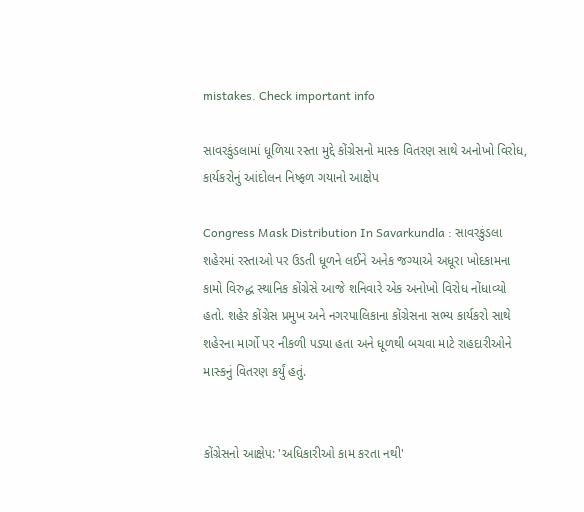mistakes. Check important info

સાવરકુંડલામાં ધૂળિયા રસ્તા મુદ્દે કોંગ્રેસનો માસ્ક વિતરણ સાથે અનોખો વિરોધ, કાર્યકરોનું આંદોલન નિષ્ફળ ગયાનો આક્ષેપ

Congress Mask Distribution In Savarkundla : સાવરકુંડલા શહેરમાં રસ્તાઓ પર ઉડતી ધૂળને લઈને અનેક જગ્યાએ અધૂરા ખોદકામના કામો વિરુદ્ધ સ્થાનિક કોંગ્રેસે આજે શનિવારે એક અનોખો વિરોધ નોંધાવ્યો હતો. શહેર કોંગ્રેસ પ્રમુખ અને નગરપાલિકાના કોંગ્રેસના સભ્ય કાર્યકરો સાથે શહેરના માર્ગો પર નીકળી પડ્યા હતા અને ધૂળથી બચવા માટે રાહદારીઓને માસ્કનું વિતરણ કર્યું હતું.


કોંગ્રેસનો આક્ષેપ: 'અધિકારીઓ કામ કરતા નથી'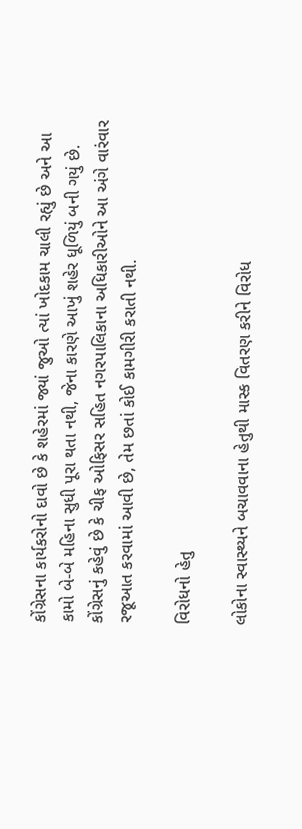કોંગ્રેસના કાર્યકરોનો દાવો છે કે શહેરમાં જ્યાં જુઓ ત્યાં ખોદકામ ચાલી રહ્યું છે અને આ કામો બે-બે મહિના સુધી પૂરા થતા નથી, જેના કારણે આખું શહેર ધૂળિયું બની ગયું છે. કોંગ્રેસનું કહેવું છે કે ચીફ ઓફિસર સહિત નગરપાલિકાના અધિકારીઓને આ અંગે વારંવાર રજૂઆત કરવામાં આવી છે, તેમ છતાં કોઈ કામગીરી કરાતી નથી.

વિરોધનો હેતુ

લોકોના સ્વાસ્થ્યને બચાવવાના હેતુથી માસ્ક વિતરણ કરીને વિરોધ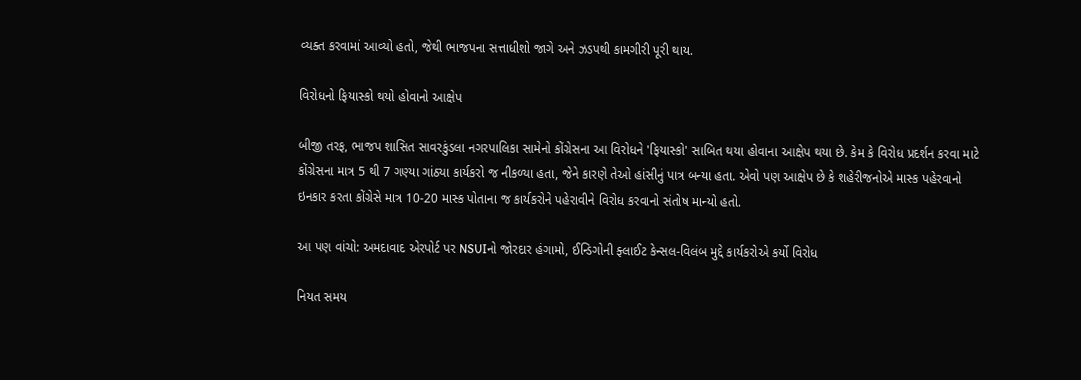વ્યક્ત કરવામાં આવ્યો હતો, જેથી ભાજપના સત્તાધીશો જાગે અને ઝડપથી કામગીરી પૂરી થાય.

વિરોધનો ફિયાસ્કો થયો હોવાનો આક્ષેપ

બીજી તરફ, ભાજપ શાસિત સાવરકુંડલા નગરપાલિકા સામેનો કોંગ્રેસના આ વિરોધને 'ફિયાસ્કો' સાબિત થયા હોવાના આક્ષેપ થયા છે. કેમ કે વિરોધ પ્રદર્શન કરવા માટે કોંગ્રેસના માત્ર 5 થી 7 ગણ્યા ગાંઠ્યા કાર્યકરો જ નીકળ્યા હતા, જેને કારણે તેઓ હાંસીનું પાત્ર બન્યા હતા. એવો પણ આક્ષેપ છે કે શહેરીજનોએ માસ્ક પહેરવાનો ઇનકાર કરતા કોંગ્રેસે માત્ર 10-20 માસ્ક પોતાના જ કાર્યકરોને પહેરાવીને વિરોધ કરવાનો સંતોષ માન્યો હતો.

આ પણ વાંચો: અમદાવાદ એરપોર્ટ પર NSUIનો જોરદાર હંગામો, ઈન્ડિગોની ફ્લાઈટ કેન્સલ-વિલંબ મુદ્દે કાર્યકરોએ કર્યો વિરોધ

નિયત સમય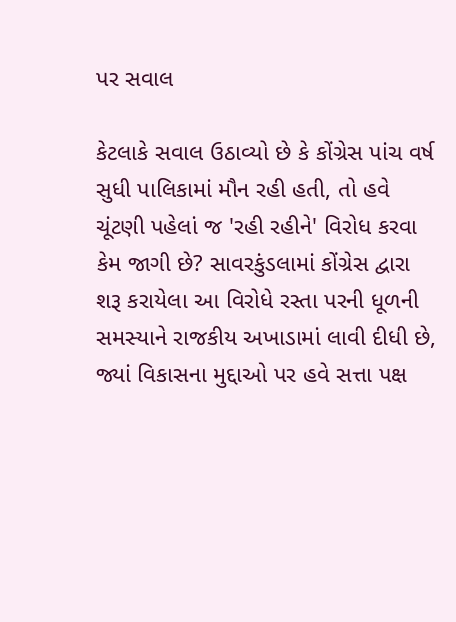પર સવાલ

કેટલાકે સવાલ ઉઠાવ્યો છે કે કોંગ્રેસ પાંચ વર્ષ સુધી પાલિકામાં મૌન રહી હતી, તો હવે ચૂંટણી પહેલાં જ 'રહી રહીને' વિરોધ કરવા કેમ જાગી છે? સાવરકુંડલામાં કોંગ્રેસ દ્વારા શરૂ કરાયેલા આ વિરોધે રસ્તા પરની ધૂળની સમસ્યાને રાજકીય અખાડામાં લાવી દીધી છે, જ્યાં વિકાસના મુદ્દાઓ પર હવે સત્તા પક્ષ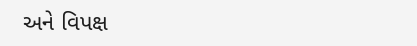અને વિપક્ષ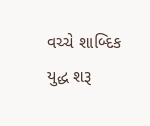વચ્ચે શાબ્દિક યુદ્ધ શરૂ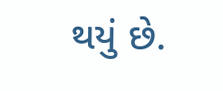થયું છે.